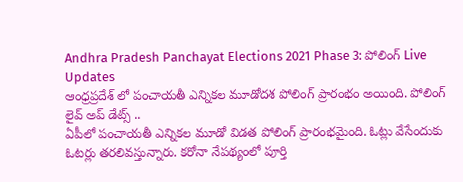Andhra Pradesh Panchayat Elections 2021 Phase 3: పోలింగ్ Live Updates
ఆంధ్రప్రదేశ్ లో పంచాయతీ ఎన్నికల మూడోదశ పోలింగ్ ప్రారంభం అయింది. పోలింగ్ లైవ్ అప్ డేట్స్ ..
ఏపీలో పంచాయతీ ఎన్నికల మూడో విడత పోలింగ్ ప్రారంభమైంది. ఓట్లు వేసేందుకు ఓటర్లు తరలివస్తున్నారు. కరోనా నేపథ్యంలో పూర్తి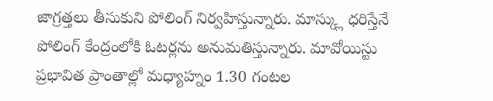జాగ్రత్తలు తీసుకుని పోలింగ్ నిర్వహిస్తున్నారు. మాస్క్లు ధరిస్తేనే పోలింగ్ కేంద్రంలోకి ఓటర్లను అనుమతిస్తున్నారు. మావోయిస్టు ప్రభావిత ప్రాంతాల్లో మధ్యాహ్నం 1.30 గంటల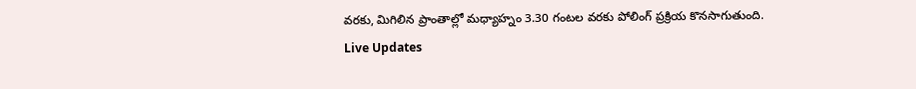వరకు, మిగిలిన ప్రాంతాల్లో మధ్యాహ్నం 3.30 గంటల వరకు పోలింగ్ ప్రక్రియ కొనసాగుతుంది.
Live Updates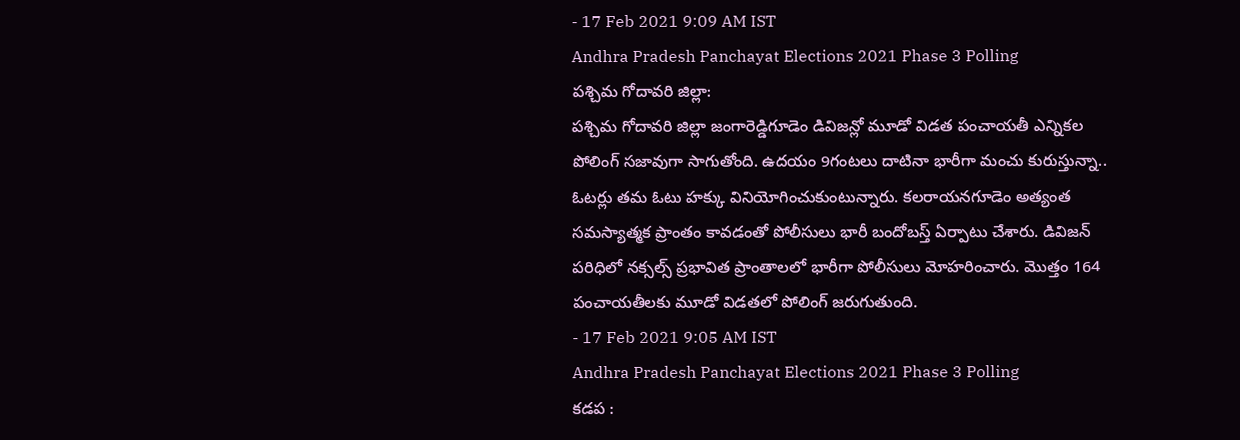- 17 Feb 2021 9:09 AM IST
Andhra Pradesh Panchayat Elections 2021 Phase 3 Polling
పశ్చిమ గోదావరి జిల్లా:
పశ్చిమ గోదావరి జిల్లా జంగారెడ్డిగూడెం డివిజన్లో మూడో విడత పంచాయతీ ఎన్నికల పోలింగ్ సజావుగా సాగుతోంది. ఉదయం 9గంటలు దాటినా భారీగా మంచు కురుస్తున్నా.. ఓటర్లు తమ ఓటు హక్కు వినియోగించుకుంటున్నారు. కలరాయనగూడెం అత్యంత సమస్యాత్మక ప్రాంతం కావడంతో పోలీసులు భారీ బందోబస్త్ ఏర్పాటు చేశారు. డివిజన్ పరిధిలో నక్సల్స్ ప్రభావిత ప్రాంతాలలో భారీగా పోలీసులు మోహరించారు. మొత్తం 164 పంచాయతీలకు మూడో విడతలో పోలింగ్ జరుగుతుంది.
- 17 Feb 2021 9:05 AM IST
Andhra Pradesh Panchayat Elections 2021 Phase 3 Polling
కడప :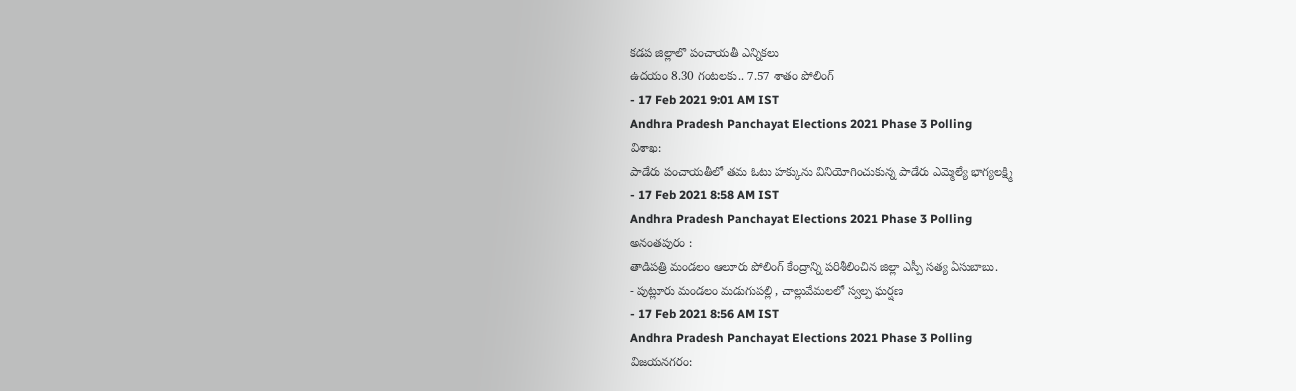కడప జిల్లాలొ పంచాయతీ ఎన్నికలు
ఉదయం 8.30 గంటలకు.. 7.57 శాతం పోలింగ్
- 17 Feb 2021 9:01 AM IST
Andhra Pradesh Panchayat Elections 2021 Phase 3 Polling
విశాఖ:
పాడేరు పంచాయతీలో తమ ఓటు హక్కును వినియోగించుకున్న పాడేరు ఎమ్మెల్యే భాగ్యలక్ష్మి
- 17 Feb 2021 8:58 AM IST
Andhra Pradesh Panchayat Elections 2021 Phase 3 Polling
అనంతపురం :
తాడిపత్రి మండలం ఆలూరు పోలింగ్ కేంద్రాన్ని పరిశీలించిన జిల్లా ఎస్పీ సత్య ఏసుబాబు.
- పుట్లూరు మండలం మడుగుపల్లి , చాల్లువేమలలో స్వల్ప ఘర్షణ
- 17 Feb 2021 8:56 AM IST
Andhra Pradesh Panchayat Elections 2021 Phase 3 Polling
విజయనగరం: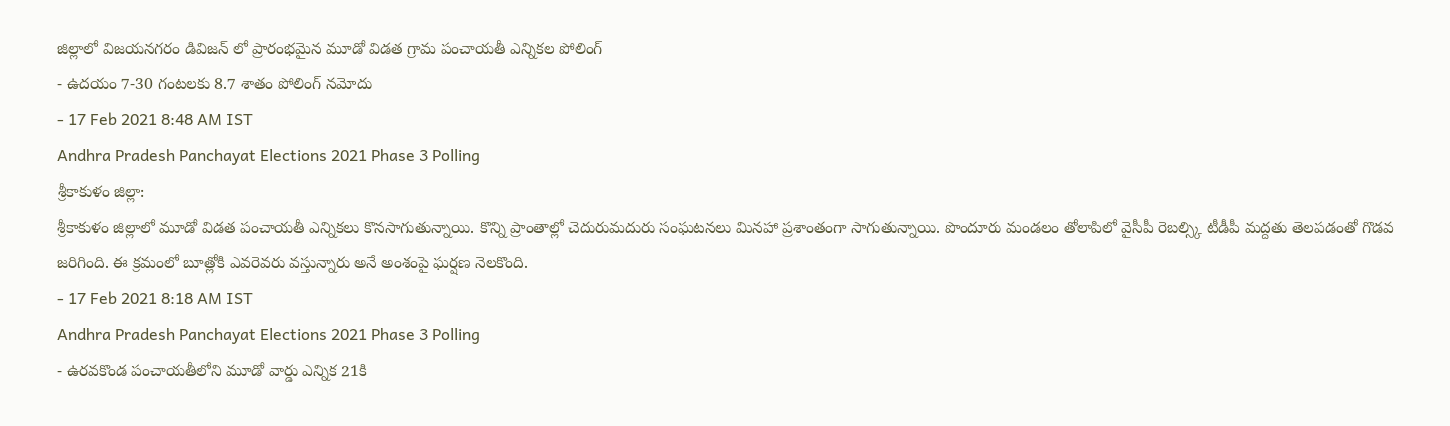జిల్లాలో విజయనగరం డివిజన్ లో ప్రారంభమైన మూడో విడత గ్రామ పంచాయతీ ఎన్నికల పోలింగ్
- ఉదయం 7-30 గంటలకు 8.7 శాతం పోలింగ్ నమోదు
- 17 Feb 2021 8:48 AM IST
Andhra Pradesh Panchayat Elections 2021 Phase 3 Polling
శ్రీకాకుళం జిల్లా:
శ్రీకాకుళం జిల్లాలో మూడో విడత పంచాయతీ ఎన్నికలు కొనసాగుతున్నాయి. కొన్ని ప్రాంతాల్లో చెదురుమదురు సంఘటనలు మినహా ప్రశాంతంగా సాగుతున్నాయి. పొందూరు మండలం తోలాపిలో వైసీపీ రెబల్స్కి టీడీపీ మద్దతు తెలపడంతో గొడవ జరిగింది. ఈ క్రమంలో బూత్లోకి ఎవరెవరు వస్తున్నారు అనే అంశంపై ఘర్షణ నెలకొంది.
- 17 Feb 2021 8:18 AM IST
Andhra Pradesh Panchayat Elections 2021 Phase 3 Polling
- ఉరవకొండ పంచాయతీలోని మూడో వార్డు ఎన్నిక 21కి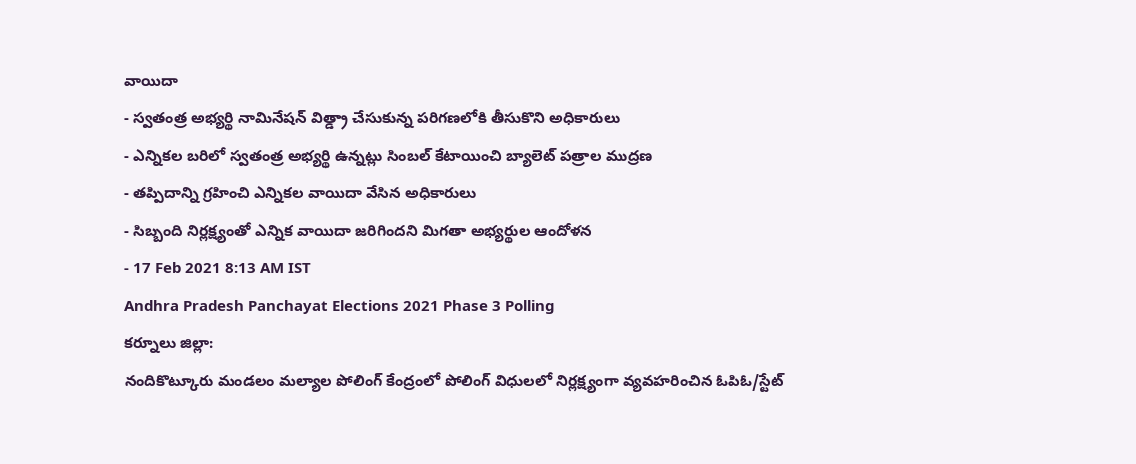వాయిదా
- స్వతంత్ర అభ్యర్థి నామినేషన్ విత్డ్రా చేసుకున్న పరిగణలోకి తీసుకొని అధికారులు
- ఎన్నికల బరిలో స్వతంత్ర అభ్యర్థి ఉన్నట్లు సింబల్ కేటాయించి బ్యాలెట్ పత్రాల ముద్రణ
- తప్పిదాన్ని గ్రహించి ఎన్నికల వాయిదా వేసిన అధికారులు
- సిబ్బంది నిర్లక్ష్యంతో ఎన్నిక వాయిదా జరిగిందని మిగతా అభ్యర్థుల ఆందోళన
- 17 Feb 2021 8:13 AM IST
Andhra Pradesh Panchayat Elections 2021 Phase 3 Polling
కర్నూలు జిల్లా:
నందికొట్కూరు మండలం మల్యాల పోలింగ్ కేంద్రంలో పోలింగ్ విధులలో నిర్లక్ష్యంగా వ్యవహరించిన ఓపిఓ/స్టేట్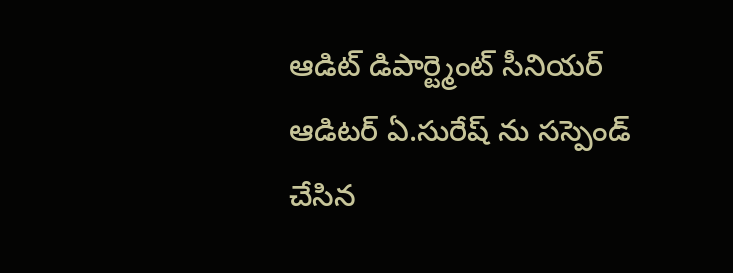ఆడిట్ డిపార్ట్మెంట్ సీనియర్ ఆడిటర్ ఏ.సురేష్ ను సస్పెండ్ చేసిన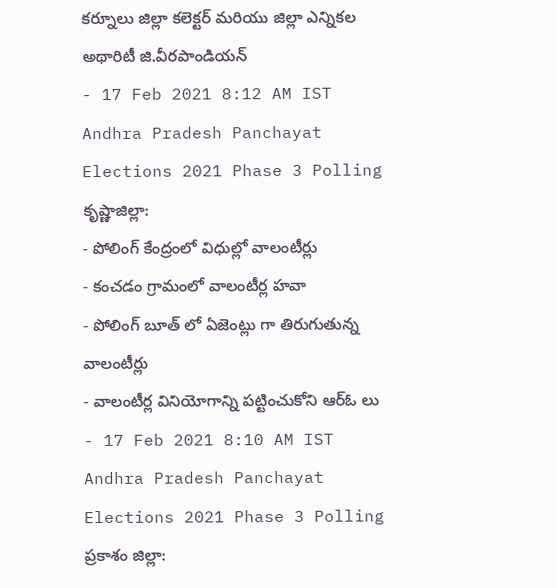కర్నూలు జిల్లా కలెక్టర్ మరియు జిల్లా ఎన్నికల అథారిటీ జి.వీరపాండియన్
- 17 Feb 2021 8:12 AM IST
Andhra Pradesh Panchayat Elections 2021 Phase 3 Polling
కృష్ణాజిల్లా:
- పోలింగ్ కేంద్రంలో విధుల్లో వాలంటీర్లు
- కంచడం గ్రామంలో వాలంటీర్ల హవా
- పోలింగ్ బూత్ లో ఏజెంట్లు గా తిరుగుతున్న వాలంటీర్లు
- వాలంటీర్ల వినియోగాన్ని పట్టించుకోని ఆర్ఓ లు
- 17 Feb 2021 8:10 AM IST
Andhra Pradesh Panchayat Elections 2021 Phase 3 Polling
ప్రకాశం జిల్లా: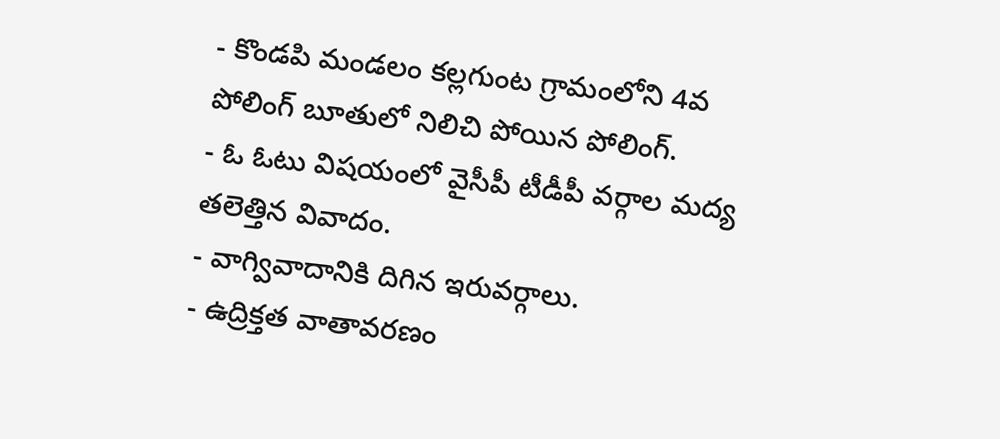- కొండపి మండలం కల్లగుంట గ్రామంలోని 4వ పోలింగ్ బూతులో నిలిచి పోయిన పోలింగ్.
- ఓ ఓటు విషయంలో వైసీపీ టీడీపీ వర్గాల మద్య తలెత్తిన వివాదం.
- వాగ్వివాదానికి దిగిన ఇరువర్గాలు.
- ఉద్రిక్తత వాతావరణం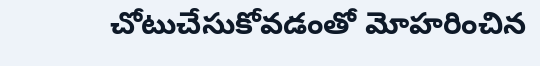చోటుచేసుకోవడంతో మోహరించిన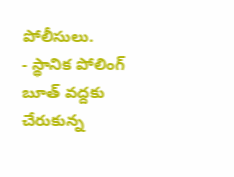పోలీసులు.
- స్థానిక పోలింగ్ బూత్ వద్దకు చేరుకున్న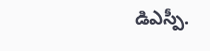డిఎస్పీ.